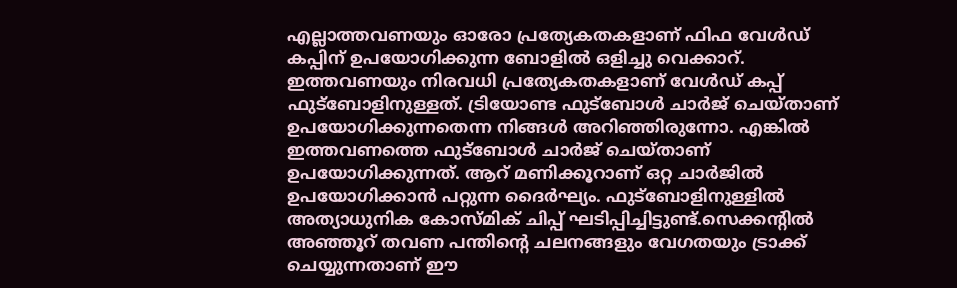എല്ലാത്തവണയും ഓരോ പ്രത്യേകതകളാണ് ഫിഫ വേൾഡ് കപ്പിന് ഉപയോഗിക്കുന്ന ബോളിൽ ഒളിച്ചു വെക്കാറ്. ഇത്തവണയും നിരവധി പ്രത്യേകതകളാണ് വേൾഡ് കപ്പ് ഫുട്ബോളിനുള്ളത്. ട്രിയോണ്ട ഫുട്ബോൾ ചാർജ് ചെയ്താണ് ഉപയോഗിക്കുന്നതെന്ന നിങ്ങൾ അറിഞ്ഞിരുന്നോ. എങ്കിൽ ഇത്തവണത്തെ ഫുട്ബോൾ ചാർജ് ചെയ്താണ് ഉപയോഗിക്കുന്നത്. ആറ് മണിക്കൂറാണ് ഒറ്റ ചാർജിൽ ഉപയോഗിക്കാൻ പറ്റുന്ന ദൈർഘ്യം. ഫുട്ബോളിനുള്ളിൽ അത്യാധുനിക കോസ്മിക് ചിപ്പ് ഘടിപ്പിച്ചിട്ടുണ്ട്.സെക്കൻ്റിൽ അഞ്ഞൂറ് തവണ പന്തിൻ്റെ ചലനങ്ങളും വേഗതയും ട്രാക്ക് ചെയ്യുന്നതാണ് ഈ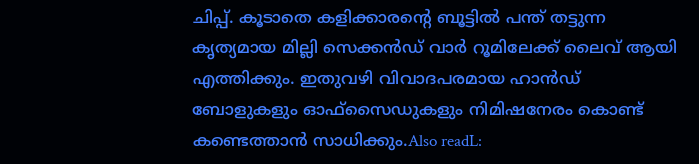ചിപ്പ്. കൂടാതെ കളിക്കാരന്റെ ബൂട്ടിൽ പന്ത് തട്ടുന്ന കൃത്യമായ മില്ലി സെക്കൻഡ് വാർ റൂമിലേക്ക് ലൈവ് ആയി എത്തിക്കും. ഇതുവഴി വിവാദപരമായ ഹാൻഡ് ബോളുകളും ഓഫ്സൈഡുകളും നിമിഷനേരം കൊണ്ട് കണ്ടെത്താൻ സാധിക്കും.Also readL: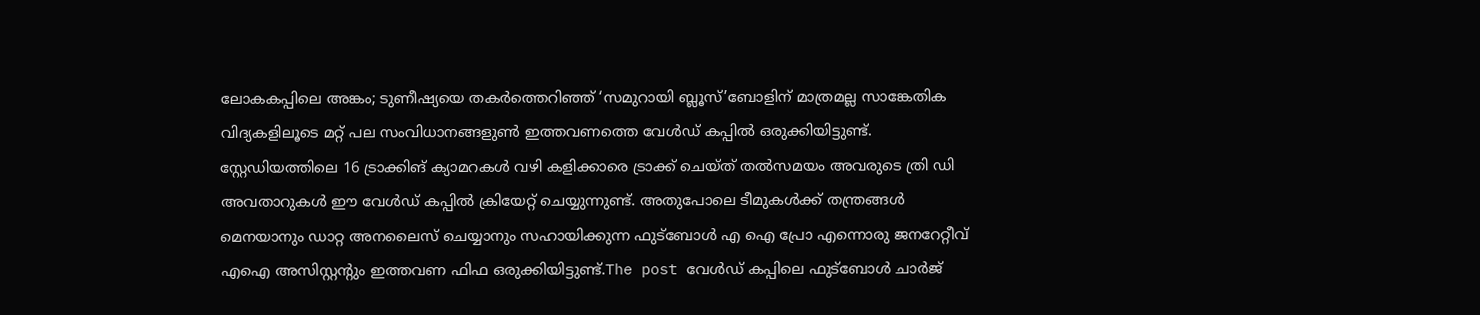ലോകകപ്പിലെ അങ്കം; ടുണീഷ്യയെ തകർത്തെറിഞ്ഞ് ‘സമുറായി ബ്ലൂസ്’ബോളിന് മാത്രമല്ല സാങ്കേതിക വിദ്യകളിലൂടെ മറ്റ് പല സംവിധാനങ്ങളുൺ ഇത്തവണത്തെ വേൾ‍ഡ് കപ്പിൽ ഒരുക്കിയിട്ടുണ്ട്. സ്റ്റേഡിയത്തിലെ 16 ട്രാക്കിങ് ക്യാമറകൾ വഴി കളിക്കാരെ ട്രാക്ക് ചെയ്ത് തൽസമയം അവരുടെ ത്രി ഡി അവതാറുകൾ ഈ വേൾഡ് കപ്പിൽ ക്രിയേറ്റ് ചെയ്യുന്നുണ്ട്. അതുപോലെ ടീമുകൾക്ക് തന്ത്രങ്ങൾ മെനയാനും ഡാറ്റ അനലൈസ് ചെയ്യാനും സഹായിക്കുന്ന ഫുട്ബോൾ എ ഐ പ്രോ എന്നൊരു ജനറേറ്റീവ് എഐ അസിസ്റ്റന്റും ഇത്തവണ ഫിഫ ഒരുക്കിയിട്ടുണ്ട്.The post വേൾഡ് കപ്പിലെ ഫുട്ബോൾ ചാർജ്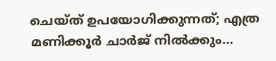ചെയ്ത് ഉപയോഗിക്കുന്നത്; എത്ര മണിക്കൂർ ചാർജ് നിൽക്കും…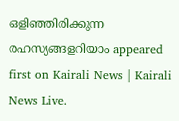ഒളിഞ്ഞിരിക്കുന്ന രഹസ്യങ്ങളറിയാം appeared first on Kairali News | Kairali News Live.